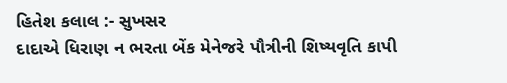હિતેશ કલાલ :- સુખસર
દાદાએ ધિરાણ ન ભરતા બેંક મેનેજરે પૌત્રીની શિષ્યવૃતિ કાપી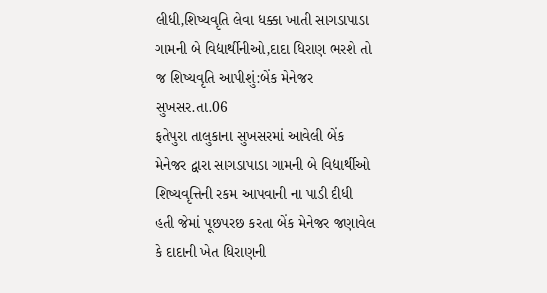લીધી,શિષ્યવૃતિ લેવા ધક્કા ખાતી સાગડાપાડા ગામની બે વિદ્યાર્થીનીઓ,દાદા ધિરાણ ભરશે તો જ શિષ્યવૃતિ આપીશું:બેંક મેનેજર
સુખસર.તા.06
ફતેપુરા તાલુકાના સુખસરમાં આવેલી બેંક મેનેજર દ્વારા સાગડાપાડા ગામની બે વિદ્યાર્થીઓ શિષ્યવૃત્તિની રકમ આપવાની ના પાડી દીધી હતી જેમાં પૂછપરછ કરતા બેંક મેનેજર જણાવેલ કે દાદાની ખેત ધિરાણની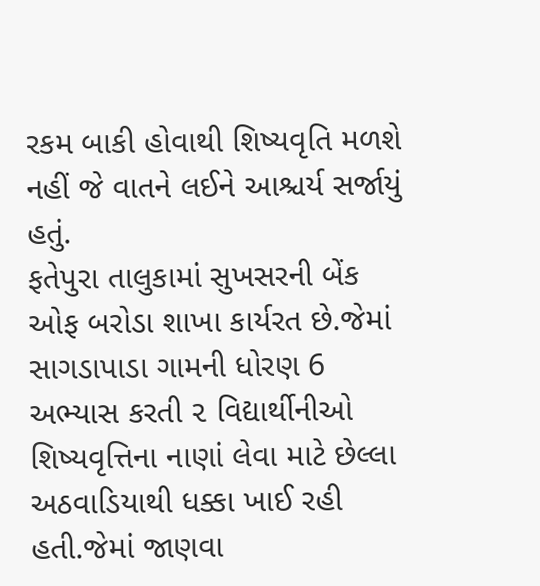રકમ બાકી હોવાથી શિષ્યવૃતિ મળશે નહીં જે વાતને લઈને આશ્ચર્ય સર્જાયું હતું.
ફતેપુરા તાલુકામાં સુખસરની બેંક ઓફ બરોડા શાખા કાર્યરત છે.જેમાં સાગડાપાડા ગામની ધોરણ 6 અભ્યાસ કરતી ૨ વિદ્યાર્થીનીઓ શિષ્યવૃત્તિના નાણાં લેવા માટે છેલ્લા અઠવાડિયાથી ધક્કા ખાઈ રહી હતી.જેમાં જાણવા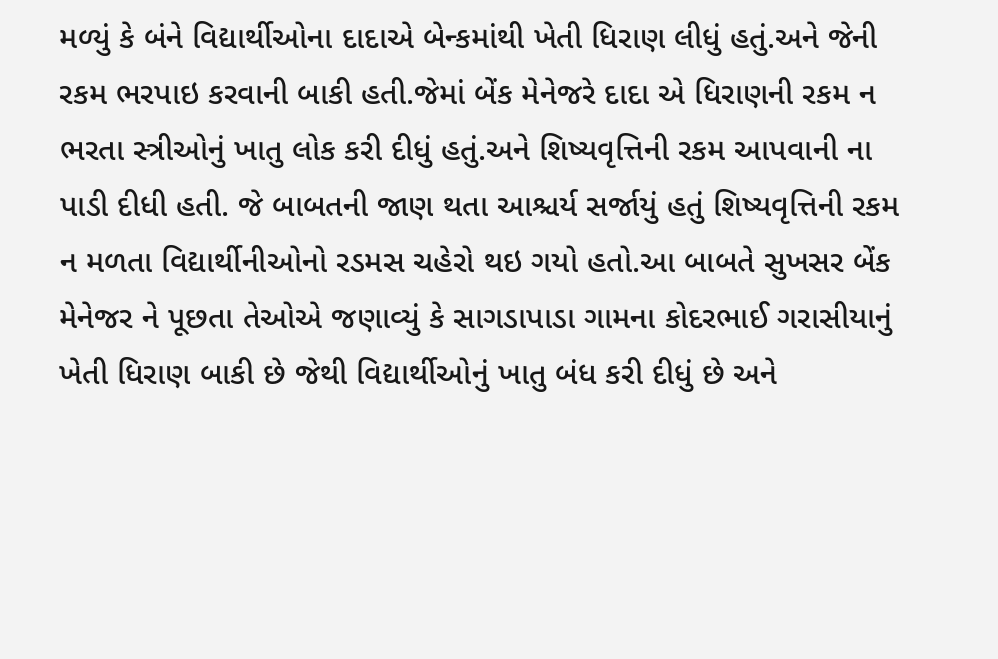મળ્યું કે બંને વિદ્યાર્થીઓના દાદાએ બેન્કમાંથી ખેતી ધિરાણ લીધું હતું.અને જેની રકમ ભરપાઇ કરવાની બાકી હતી.જેમાં બેંક મેનેજરે દાદા એ ધિરાણની રકમ ન ભરતા સ્ત્રીઓનું ખાતુ લોક કરી દીધું હતું.અને શિષ્યવૃત્તિની રકમ આપવાની ના પાડી દીધી હતી. જે બાબતની જાણ થતા આશ્ચર્ય સર્જાયું હતું શિષ્યવૃત્તિની રકમ ન મળતા વિદ્યાર્થીનીઓનો રડમસ ચહેરો થઇ ગયો હતો.આ બાબતે સુખસર બેંક મેનેજર ને પૂછતા તેઓએ જણાવ્યું કે સાગડાપાડા ગામના કોદરભાઈ ગરાસીયાનું ખેતી ધિરાણ બાકી છે જેથી વિદ્યાર્થીઓનું ખાતુ બંધ કરી દીધું છે અને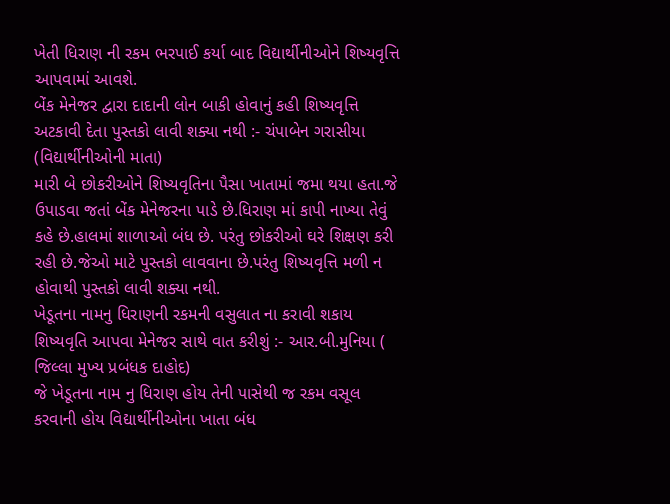ખેતી ધિરાણ ની રકમ ભરપાઈ કર્યા બાદ વિદ્યાર્થીનીઓને શિષ્યવૃત્તિ આપવામાં આવશે.
બેંક મેનેજર દ્વારા દાદાની લોન બાકી હોવાનું કહી શિષ્યવૃત્તિ અટકાવી દેતા પુસ્તકો લાવી શક્યા નથી :- ચંપાબેન ગરાસીયા (વિદ્યાર્થીનીઓની માતા)
મારી બે છોકરીઓને શિષ્યવૃતિના પૈસા ખાતામાં જમા થયા હતા.જે ઉપાડવા જતાં બેંક મેનેજરના પાડે છે.ધિરાણ માં કાપી નાખ્યા તેવું કહે છે.હાલમાં શાળાઓ બંધ છે. પરંતુ છોકરીઓ ઘરે શિક્ષણ કરી રહી છે.જેઓ માટે પુસ્તકો લાવવાના છે.પરંતુ શિષ્યવૃત્તિ મળી ન હોવાથી પુસ્તકો લાવી શક્યા નથી.
ખેડૂતના નામનુ ધિરાણની રકમની વસુલાત ના કરાવી શકાય શિષ્યવૃતિ આપવા મેનેજર સાથે વાત કરીશું :- આર.બી.મુનિયા ( જિલ્લા મુખ્ય પ્રબંધક દાહોદ)
જે ખેડૂતના નામ નુ ધિરાણ હોય તેની પાસેથી જ રકમ વસૂલ કરવાની હોય વિદ્યાર્થીનીઓના ખાતા બંધ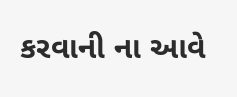કરવાની ના આવે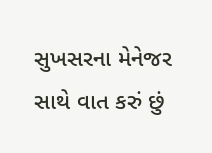સુખસરના મેનેજર સાથે વાત કરું છું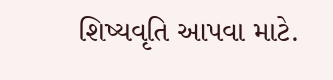શિષ્યવૃતિ આપવા માટે.